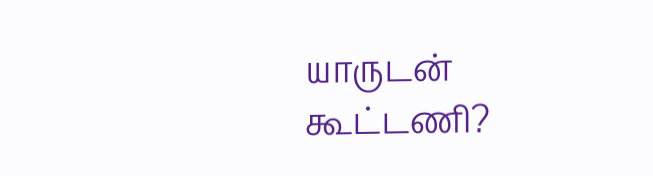யாருடன் கூட்டணி?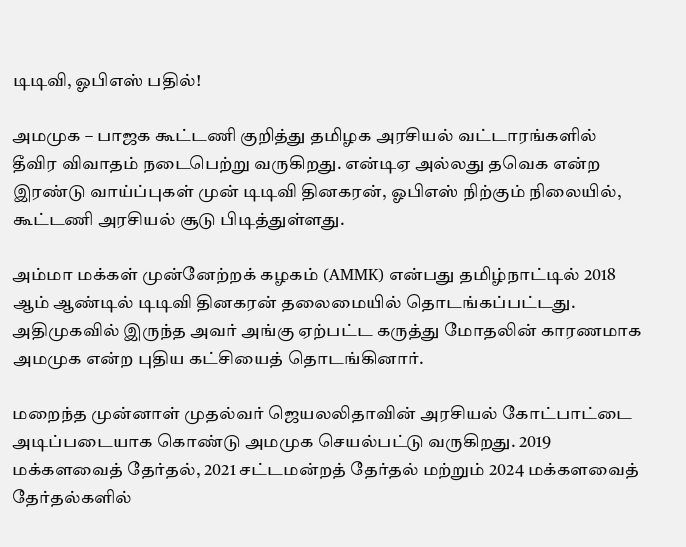டிடிவி, ஓபிஎஸ் பதில்!

அமமுக – பாஜக கூட்டணி குறித்து தமிழக அரசியல் வட்டாரங்களில் தீவிர விவாதம் நடைபெற்று வருகிறது. என்டிஏ அல்லது தவெக என்ற இரண்டு வாய்ப்புகள் முன் டிடிவி தினகரன், ஓபிஎஸ் நிற்கும் நிலையில், கூட்டணி அரசியல் சூடு பிடித்துள்ளது.

அம்மா மக்கள் முன்னேற்றக் கழகம் (AMMK) என்பது தமிழ்நாட்டில் 2018 ஆம் ஆண்டில் டிடிவி தினகரன் தலைமையில் தொடங்கப்பட்டது. அதிமுகவில் இருந்த அவர் அங்கு ஏற்பட்ட கருத்து மோதலின் காரணமாக அமமுக என்ற புதிய கட்சியைத் தொடங்கினார்.

மறைந்த முன்னாள் முதல்வர் ஜெயலலிதாவின் அரசியல் கோட்பாட்டை அடிப்படையாக கொண்டு அமமுக செயல்பட்டு வருகிறது. 2019 மக்களவைத் தேர்தல், 2021 சட்டமன்றத் தேர்தல் மற்றும் 2024 மக்களவைத் தேர்தல்களில்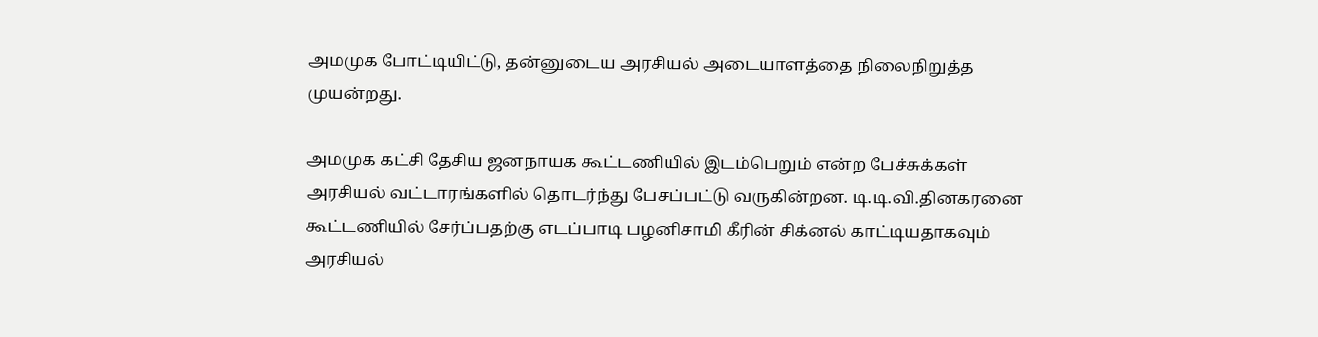அமமுக போட்டியிட்டு, தன்னுடைய அரசியல் அடையாளத்தை நிலைநிறுத்த முயன்றது.

அமமுக கட்சி தேசிய ஜனநாயக கூட்டணியில் இடம்பெறும் என்ற பேச்சுக்கள் அரசியல் வட்டாரங்களில் தொடர்ந்து பேசப்பட்டு வருகின்றன. டி.டி.வி.தினகரனை கூட்டணியில் சேர்ப்பதற்கு எடப்பாடி பழனிசாமி கீரின் சிக்னல் காட்டியதாகவும் அரசியல்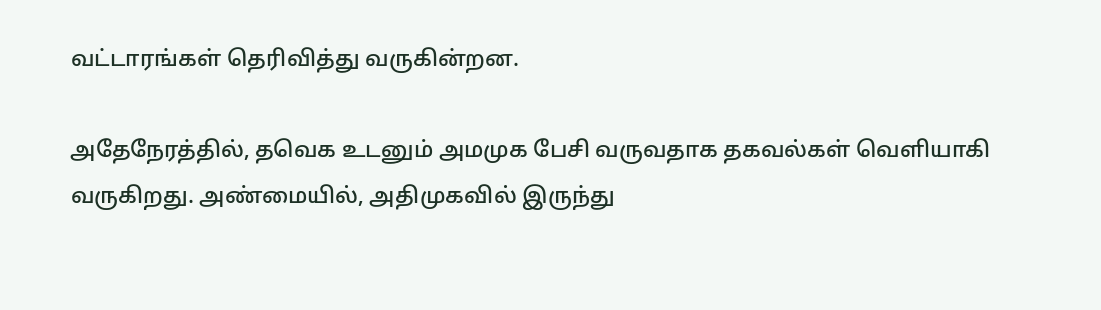வட்டாரங்கள் தெரிவித்து வருகின்றன.

அதேநேரத்தில், தவெக உடனும் அமமுக பேசி வருவதாக தகவல்கள் வெளியாகி வருகிறது. அண்மையில், அதிமுகவில் இருந்து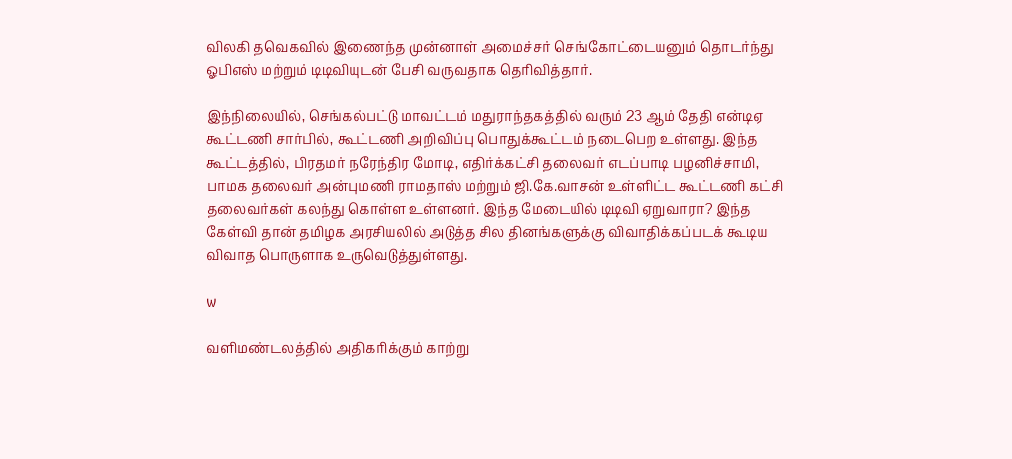விலகி தவெகவில் இணைந்த முன்னாள் அமைச்சர் செங்கோட்டையனும் தொடர்ந்து ஓபிஎஸ் மற்றும் டிடிவியுடன் பேசி வருவதாக தெரிவித்தார்.

இந்நிலையில், செங்கல்பட்டு மாவட்டம் மதுராந்தகத்தில் வரும் 23 ஆம் தேதி என்டிஏ கூட்டணி சார்பில், கூட்டணி அறிவிப்பு பொதுக்கூட்டம் நடைபெற உள்ளது. இந்த கூட்டத்தில், பிரதமர் நரேந்திர மோடி, எதிர்க்கட்சி தலைவர் எடப்பாடி பழனிச்சாமி, பாமக தலைவர் அன்புமணி ராமதாஸ் மற்றும் ஜி.கே.வாசன் உள்ளிட்ட கூட்டணி கட்சி தலைவர்கள் கலந்து கொள்ள உள்ளனர். இந்த மேடையில் டிடிவி ஏறுவாரா? இந்த கேள்வி தான் தமிழக அரசியலில் அடுத்த சில தினங்களுக்கு விவாதிக்கப்படக் கூடிய விவாத பொருளாக உருவெடுத்துள்ளது.

w

வளிமண்டலத்தில் அதிகரிக்கும் காற்று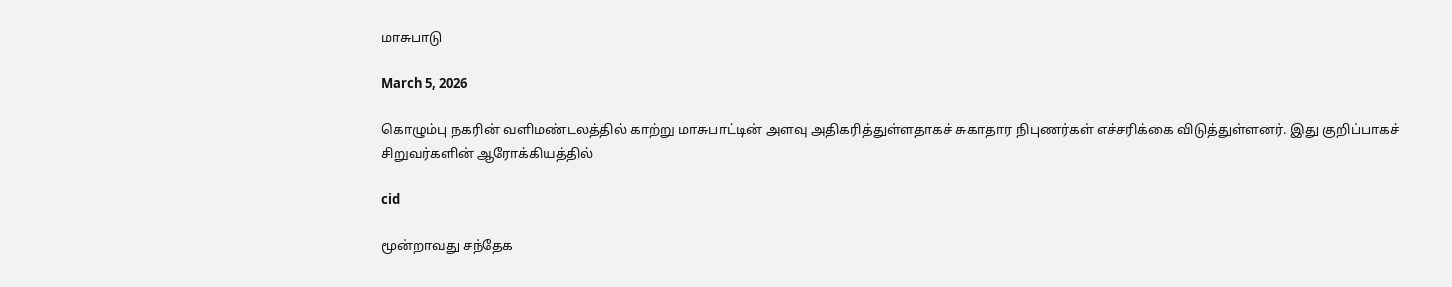மாசுபாடு

March 5, 2026

கொழும்பு நகரின் வளிமண்டலத்தில் காற்று மாசுபாட்டின் அளவு அதிகரித்துள்ளதாகச் சுகாதார நிபுணர்கள் எச்சரிக்கை விடுத்துள்ளனர். இது குறிப்பாகச் சிறுவர்களின் ஆரோக்கியத்தில்

cid

மூன்றாவது சந்தேக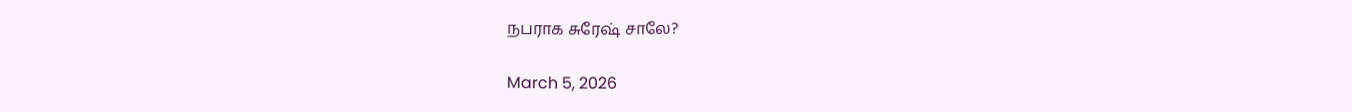நபராக சுரேஷ் சாலே?

March 5, 2026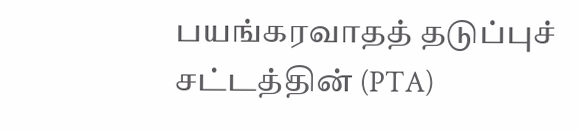பயங்கரவாதத் தடுப்புச் சட்டத்தின் (PTA)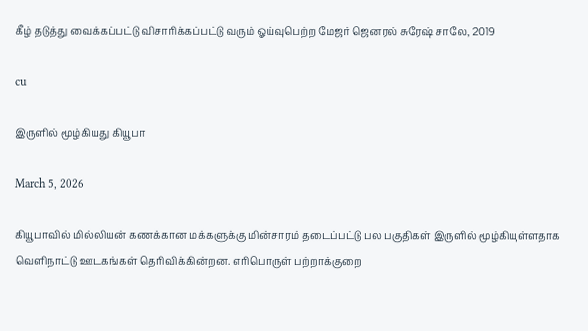கீழ் தடுத்து வைக்கப்பட்டு விசாரிக்கப்பட்டு வரும் ஓய்வுபெற்ற மேஜர் ஜெனரல் சுரேஷ் சாலே, 2019

cu

இருளில் மூழ்கியது கியூபா

March 5, 2026

கியூபாவில் மில்லியன் கணக்கான மக்களுக்கு மின்சாரம் தடைப்பட்டு பல பகுதிகள் இருளில் மூழ்கியுள்ளதாக வெளிநாட்டு ஊடகங்கள் தெரிவிக்கின்றன. எரிபொருள் பற்றாக்குறை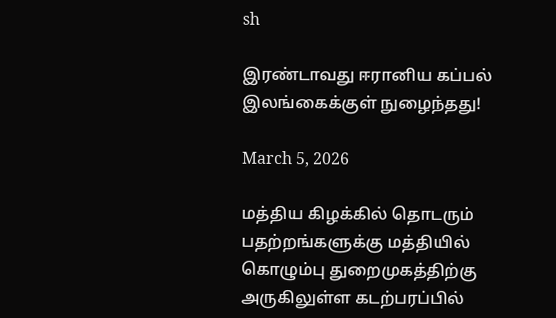sh

இரண்டாவது ஈரானிய கப்பல் இலங்கைக்குள் நுழைந்தது!

March 5, 2026

மத்திய கிழக்கில் தொடரும் பதற்றங்களுக்கு மத்தியில் கொழும்பு துறைமுகத்திற்கு அருகிலுள்ள கடற்பரப்பில்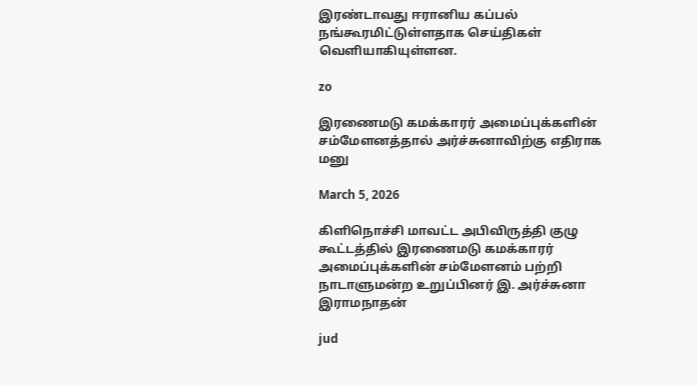இரண்டாவது ஈரானிய கப்பல் நங்கூரமிட்டுள்ளதாக செய்திகள் வெளியாகியுள்ளன.

zo

இரணைமடு கமக்காரர் அமைப்புக்களின் சம்மேளனத்தால் அர்ச்சுனாவிற்கு எதிராக மனு

March 5, 2026

கிளிநொச்சி மாவட்ட அபிவிருத்தி குழு கூட்டத்தில் இரணைமடு கமக்காரர் அமைப்புக்களின் சம்மேளனம் பற்றி நாடாளுமன்ற உறுப்பினர் இ. அர்ச்சுனா இராமநாதன்

jud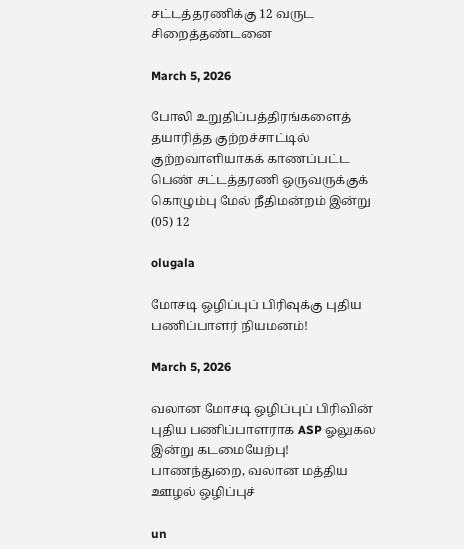சட்டத்தரணிக்கு 12 வருட சிறைத்தண்டனை

March 5, 2026

போலி உறுதிப்பத்திரங்களைத் தயாரித்த குற்றச்சாட்டில் குற்றவாளியாகக் காணப்பட்ட பெண் சட்டத்தரணி ஒருவருக்குக் கொழும்பு மேல் நீதிமன்றம் இன்று (05) 12

olugala

மோசடி ஒழிப்புப் பிரிவுக்கு புதிய பணிப்பாளர் நியமனம்!

March 5, 2026

வலான மோசடி ஒழிப்புப் பிரிவின் புதிய பணிப்பாளராக ASP ஓலுகல இன்று கடமையேற்பு! பாணந்துறை, வலான மத்திய ஊழல் ஒழிப்புச்

un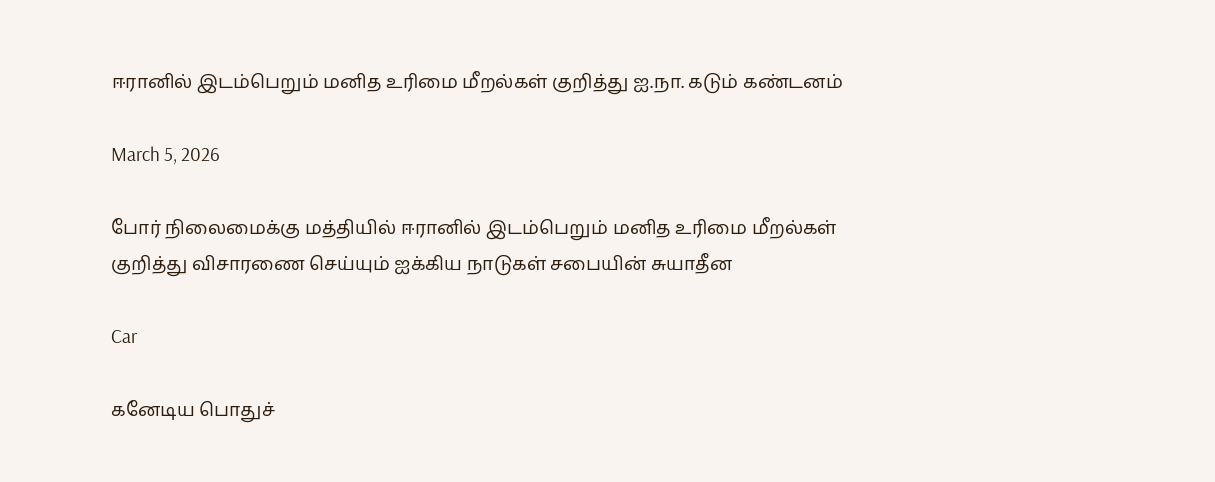ஈரானில் இடம்பெறும் மனித உரிமை மீறல்கள் குறித்து ஐ.நா. கடும் கண்டனம்

March 5, 2026

போர் நிலைமைக்கு மத்தியில் ஈரானில் இடம்பெறும் மனித உரிமை மீறல்கள் குறித்து விசாரணை செய்யும் ஐக்கிய நாடுகள் சபையின் சுயாதீன

Car

கனேடிய பொதுச்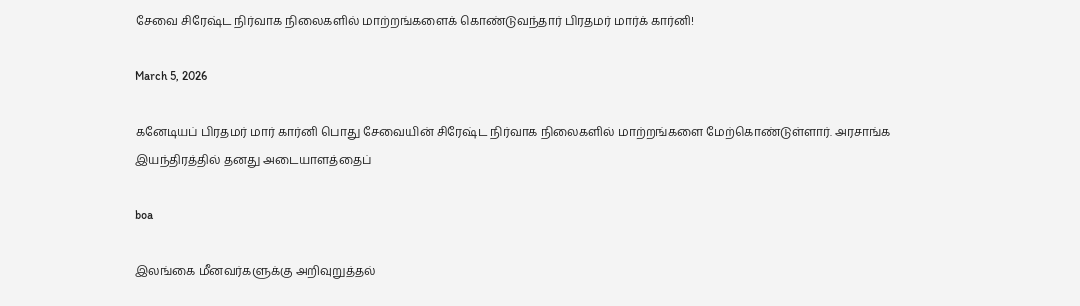சேவை சிரேஷ்ட நிர்வாக நிலைகளில் மாற்றங்களைக் கொண்டுவந்தார் பிரதமர் மார்க் கார்னி!

March 5, 2026

கனேடியப் பிரதமர் மார் கார்னி பொது சேவையின் சிரேஷ்ட நிர்வாக நிலைகளில் மாற்றங்களை மேற்கொண்டுள்ளார். அரசாங்க இயந்திரத்தில் தனது அடையாளத்தைப்

boa

இலங்கை மீனவர்களுக்கு அறிவுறுத்தல்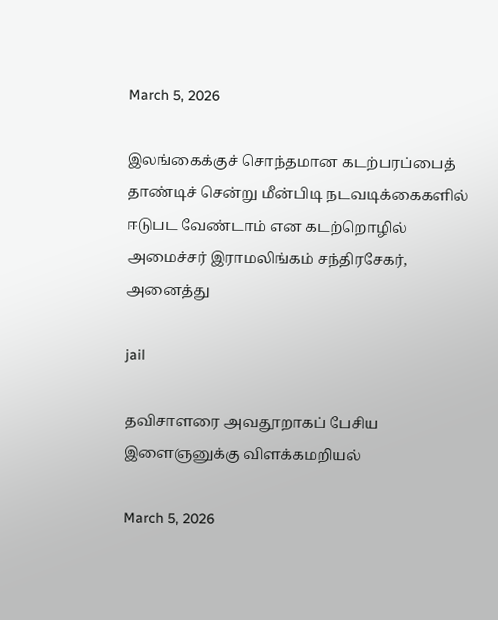March 5, 2026

இலங்கைக்குச் சொந்தமான கடற்பரப்பைத் தாண்டிச் சென்று மீன்பிடி நடவடிக்கைகளில் ஈடுபட வேண்டாம் என கடற்றொழில் அமைச்சர் இராமலிங்கம் சந்திரசேகர், அனைத்து

jail

தவிசாளரை அவதூறாகப் பேசிய இளைஞனுக்கு விளக்கமறியல்

March 5, 2026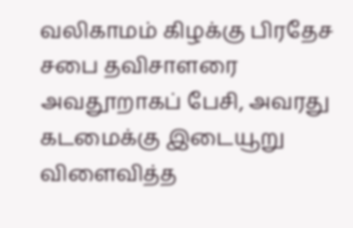வலிகாமம் கிழக்கு பிரதேச சபை தவிசாளரை அவதூறாகப் பேசி, அவரது கடமைக்கு இடையூறு விளைவித்த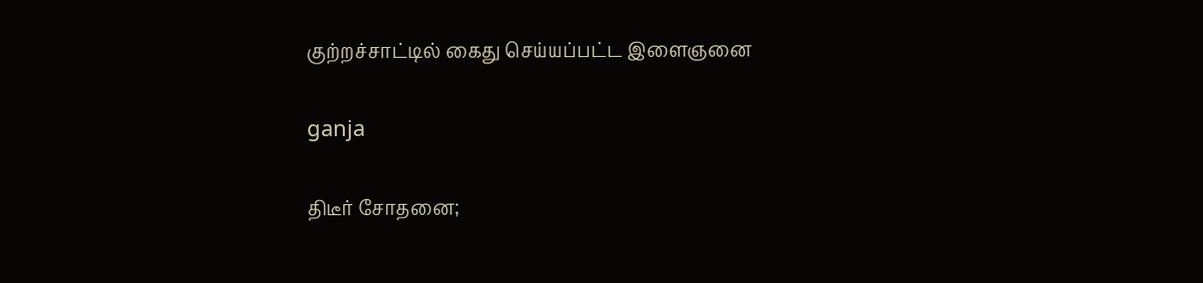குற்றச்சாட்டில் கைது செய்யப்பட்ட இளைஞனை

ganja

திடீர் சோதனை;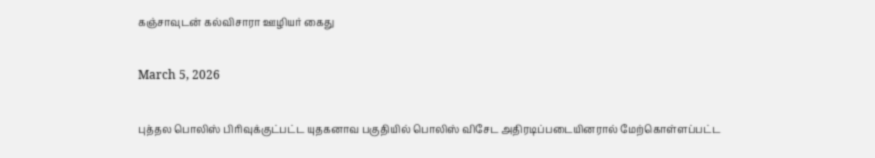கஞ்சாவுடன் கல்விசாரா ஊழியர் கைது

March 5, 2026

புத்தல பொலிஸ் பிரிவுக்குட்பட்ட யுதகனாவ பகுதியில் பொலிஸ் விசேட அதிரடிப்படையினரால் மேற்கொள்ளப்பட்ட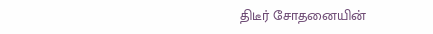திடீர் சோதனையின்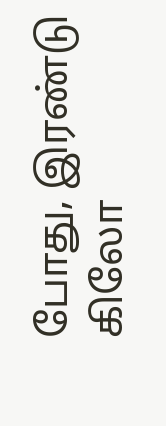போது, இரண்டு கிலோ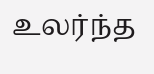உலர்ந்த